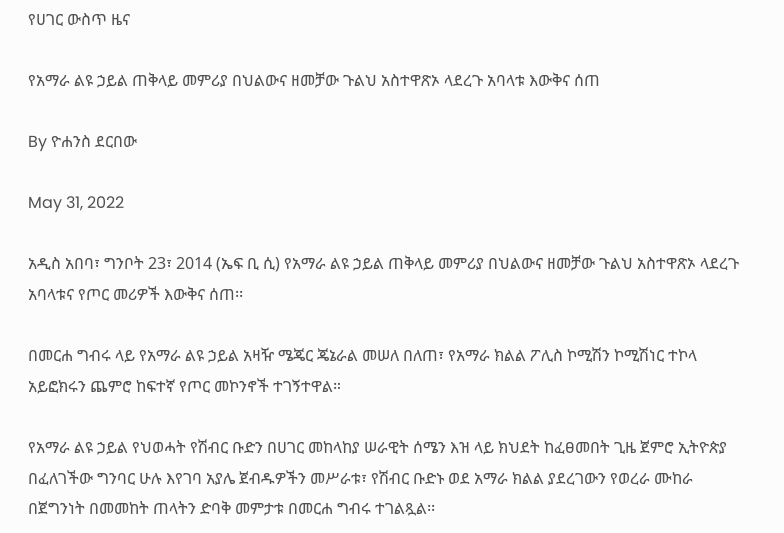የሀገር ውስጥ ዜና

የአማራ ልዩ ኃይል ጠቅላይ መምሪያ በህልውና ዘመቻው ጉልህ አስተዋጽኦ ላደረጉ አባላቱ እውቅና ሰጠ

By ዮሐንስ ደርበው

May 31, 2022

አዲስ አበባ፣ ግንቦት 23፣ 2014 (ኤፍ ቢ ሲ) የአማራ ልዩ ኃይል ጠቅላይ መምሪያ በህልውና ዘመቻው ጉልህ አስተዋጽኦ ላደረጉ አባላቱና የጦር መሪዎች እውቅና ሰጠ፡፡

በመርሐ ግብሩ ላይ የአማራ ልዩ ኃይል አዛዥ ሜጄር ጄኔራል መሠለ በለጠ፣ የአማራ ክልል ፖሊስ ኮሚሽን ኮሚሽነር ተኮላ አይፎክሩን ጨምሮ ከፍተኛ የጦር መኮንኖች ተገኝተዋል።

የአማራ ልዩ ኃይል የህወሓት የሽብር ቡድን በሀገር መከላከያ ሠራዊት ሰሜን እዝ ላይ ክህደት ከፈፀመበት ጊዜ ጀምሮ ኢትዮጵያ በፈለገችው ግንባር ሁሉ እየገባ አያሌ ጀብዱዎችን መሥራቱ፣ የሽብር ቡድኑ ወደ አማራ ክልል ያደረገውን የወረራ ሙከራ በጀግንነት በመመከት ጠላትን ድባቅ መምታቱ በመርሐ ግብሩ ተገልጿል፡፡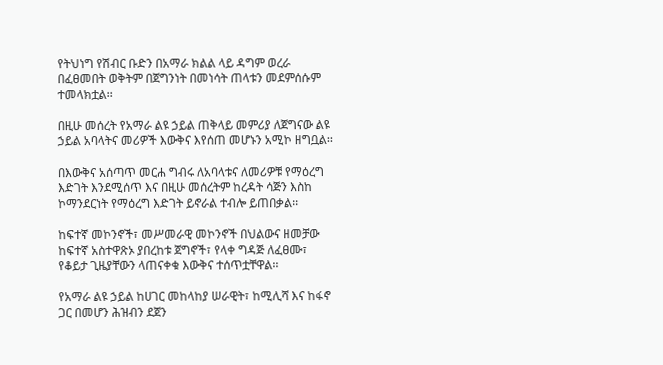የትህነግ የሽብር ቡድን በአማራ ክልል ላይ ዳግም ወረራ በፈፀመበት ወቅትም በጀግንነት በመነሳት ጠላቱን መደምሰሱም ተመላክቷል፡፡

በዚሁ መሰረት የአማራ ልዩ ኃይል ጠቅላይ መምሪያ ለጀግናው ልዩ ኃይል አባላትና መሪዎች እውቅና እየሰጠ መሆኑን አሚኮ ዘግቧል፡፡

በእውቅና አሰጣጥ መርሐ ግብሩ ለአባላቱና ለመሪዎቹ የማዕረግ እድገት እንደሚሰጥ እና በዚሁ መሰረትም ከረዳት ሳጅን እስከ ኮማንደርነት የማዕረግ እድገት ይኖራል ተብሎ ይጠበቃል፡፡

ከፍተኛ መኮንኖች፣ መሥመራዊ መኮንኖች በህልውና ዘመቻው ከፍተኛ አስተዋጽኦ ያበረከቱ ጀግኖች፣ የላቀ ግዳጅ ለፈፀሙ፣ የቆይታ ጊዜያቸውን ላጠናቀቁ እውቅና ተሰጥቷቸዋል፡፡

የአማራ ልዩ ኃይል ከሀገር መከላከያ ሠራዊት፣ ከሚሊሻ እና ከፋኖ ጋር በመሆን ሕዝብን ደጀን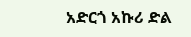አድርጎ አኩሪ ድል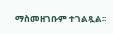ማስመዘገቡም ተገልጿል፡፡